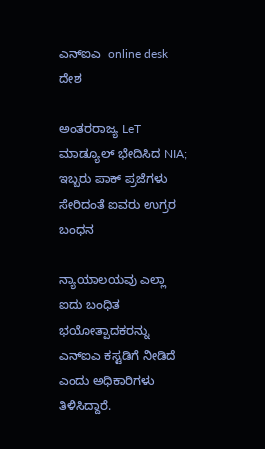ಎನ್ಐಎ  online desk
ದೇಶ

ಅಂತರರಾಜ್ಯ LeT ಮಾಡ್ಯೂಲ್ ಭೇದಿಸಿದ NIA; ಇಬ್ಬರು ಪಾಕ್ ಪ್ರಜೆಗಳು ಸೇರಿದಂತೆ ಐವರು ಉಗ್ರರ ಬಂಧನ

ನ್ಯಾಯಾಲಯವು ಎಲ್ಲಾ ಐದು ಬಂಧಿತ ಭಯೋತ್ಪಾದಕರನ್ನು ಎನ್ಐಎ ಕಸ್ಟಡಿಗೆ ನೀಡಿದೆ ಎಂದು ಅಧಿಕಾರಿಗಳು ತಿಳಿಸಿದ್ದಾರೆ.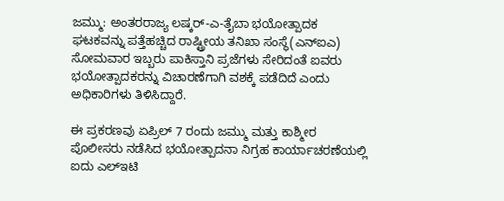ಜಮ್ಮು: ಅಂತರರಾಜ್ಯ ಲಷ್ಕರ್-ಎ-ತೈಬಾ ಭಯೋತ್ಪಾದಕ ಘಟಕವನ್ನು ಪತ್ತೆಹಚ್ಚಿದ ರಾಷ್ಟ್ರೀಯ ತನಿಖಾ ಸಂಸ್ಥೆ(ಎನ್‌ಐಎ) ಸೋಮವಾರ ಇಬ್ಬರು ಪಾಕಿಸ್ತಾನಿ ಪ್ರಜೆಗಳು ಸೇರಿದಂತೆ ಐವರು ಭಯೋತ್ಪಾದಕರನ್ನು ವಿಚಾರಣೆಗಾಗಿ ವಶಕ್ಕೆ ಪಡೆದಿದೆ ಎಂದು ಅಧಿಕಾರಿಗಳು ತಿಳಿಸಿದ್ದಾರೆ.

ಈ ಪ್ರಕರಣವು ಏಪ್ರಿಲ್ 7 ರಂದು ಜಮ್ಮು ಮತ್ತು ಕಾಶ್ಮೀರ ಪೊಲೀಸರು ನಡೆಸಿದ ಭಯೋತ್ಪಾದನಾ ನಿಗ್ರಹ ಕಾರ್ಯಾಚರಣೆಯಲ್ಲಿ ಐದು ಎಲ್‌ಇಟಿ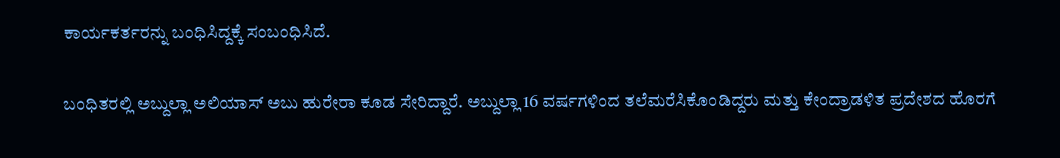ಕಾರ್ಯಕರ್ತರನ್ನು ಬಂಧಿಸಿದ್ದಕ್ಕೆ ಸಂಬಂಧಿಸಿದೆ.

ಬಂಧಿತರಲ್ಲಿ ಅಬ್ದುಲ್ಲಾ ಅಲಿಯಾಸ್ ಅಬು ಹುರೇರಾ ಕೂಡ ಸೇರಿದ್ದಾರೆ. ಅಬ್ದುಲ್ಲಾ 16 ವರ್ಷಗಳಿಂದ ತಲೆಮರೆಸಿಕೊಂಡಿದ್ದರು ಮತ್ತು ಕೇಂದ್ರಾಡಳಿತ ಪ್ರದೇಶದ ಹೊರಗೆ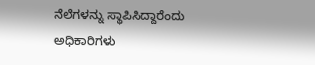ನೆಲೆಗಳನ್ನು ಸ್ಥಾಪಿಸಿದ್ದಾರೆಂದು ಅಧಿಕಾರಿಗಳು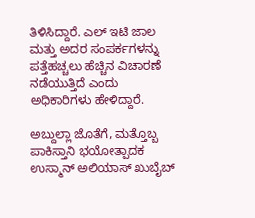ತಿಳಿಸಿದ್ದಾರೆ. ಎಲ್ ಇಟಿ ಜಾಲ ಮತ್ತು ಅದರ ಸಂಪರ್ಕಗಳನ್ನು ಪತ್ತೆಹಚ್ಚಲು ಹೆಚ್ಚಿನ ವಿಚಾರಣೆ ನಡೆಯುತ್ತಿದೆ ಎಂದು ಅಧಿಕಾರಿಗಳು ಹೇಳಿದ್ದಾರೆ.

ಅಬ್ದುಲ್ಲಾ ಜೊತೆಗೆ, ಮತ್ತೊಬ್ಬ ಪಾಕಿಸ್ತಾನಿ ಭಯೋತ್ಪಾದಕ ಉಸ್ಮಾನ್ ಅಲಿಯಾಸ್ ಖುಬೈಬ್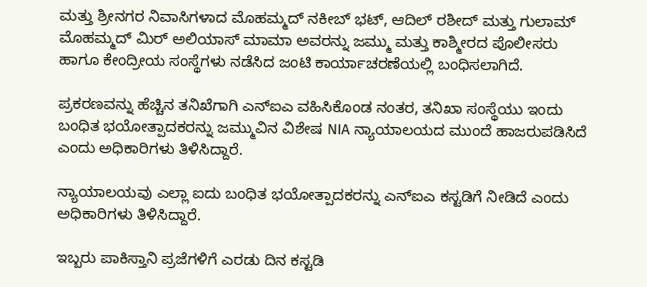ಮತ್ತು ಶ್ರೀನಗರ ನಿವಾಸಿಗಳಾದ ಮೊಹಮ್ಮದ್ ನಕೀಬ್ ಭಟ್, ಆದಿಲ್ ರಶೀದ್ ಮತ್ತು ಗುಲಾಮ್ ಮೊಹಮ್ಮದ್ ಮಿರ್ ಅಲಿಯಾಸ್ ಮಾಮಾ ಅವರನ್ನು ಜಮ್ಮು ಮತ್ತು ಕಾಶ್ಮೀರದ ಪೊಲೀಸರು ಹಾಗೂ ಕೇಂದ್ರೀಯ ಸಂಸ್ಥೆಗಳು ನಡೆಸಿದ ಜಂಟಿ ಕಾರ್ಯಾಚರಣೆಯಲ್ಲಿ ಬಂಧಿಸಲಾಗಿದೆ.

ಪ್ರಕರಣವನ್ನು ಹೆಚ್ಚಿನ ತನಿಖೆಗಾಗಿ ಎನ್ಐಎ ವಹಿಸಿಕೊಂಡ ನಂತರ, ತನಿಖಾ ಸಂಸ್ಥೆಯು ಇಂದು ಬಂಧಿತ ಭಯೋತ್ಪಾದಕರನ್ನು ಜಮ್ಮುವಿನ ವಿಶೇಷ NIA ನ್ಯಾಯಾಲಯದ ಮುಂದೆ ಹಾಜರುಪಡಿಸಿದೆ ಎಂದು ಅಧಿಕಾರಿಗಳು ತಿಳಿಸಿದ್ದಾರೆ.

ನ್ಯಾಯಾಲಯವು ಎಲ್ಲಾ ಐದು ಬಂಧಿತ ಭಯೋತ್ಪಾದಕರನ್ನು ಎನ್ಐಎ ಕಸ್ಟಡಿಗೆ ನೀಡಿದೆ ಎಂದು ಅಧಿಕಾರಿಗಳು ತಿಳಿಸಿದ್ದಾರೆ.

ಇಬ್ಬರು ಪಾಕಿಸ್ತಾನಿ ಪ್ರಜೆಗಳಿಗೆ ಎರಡು ದಿನ ಕಸ್ಟಡಿ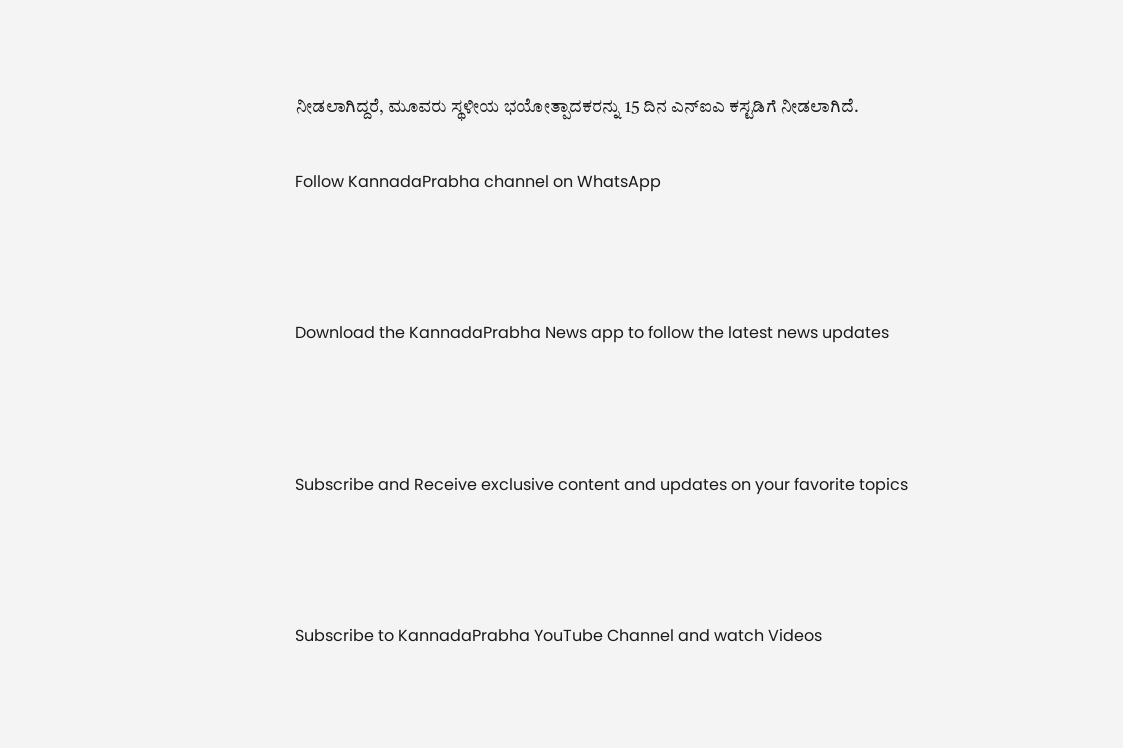ನೀಡಲಾಗಿದ್ದರೆ, ಮೂವರು ಸ್ಥಳೀಯ ಭಯೋತ್ಪಾದಕರನ್ನು 15 ದಿನ ಎನ್ಐಎ ಕಸ್ಟಡಿಗೆ ನೀಡಲಾಗಿದೆ.

Follow KannadaPrabha channel on WhatsApp



Download the KannadaPrabha News app to follow the latest news updates



Subscribe and Receive exclusive content and updates on your favorite topics



Subscribe to KannadaPrabha YouTube Channel and watch Videos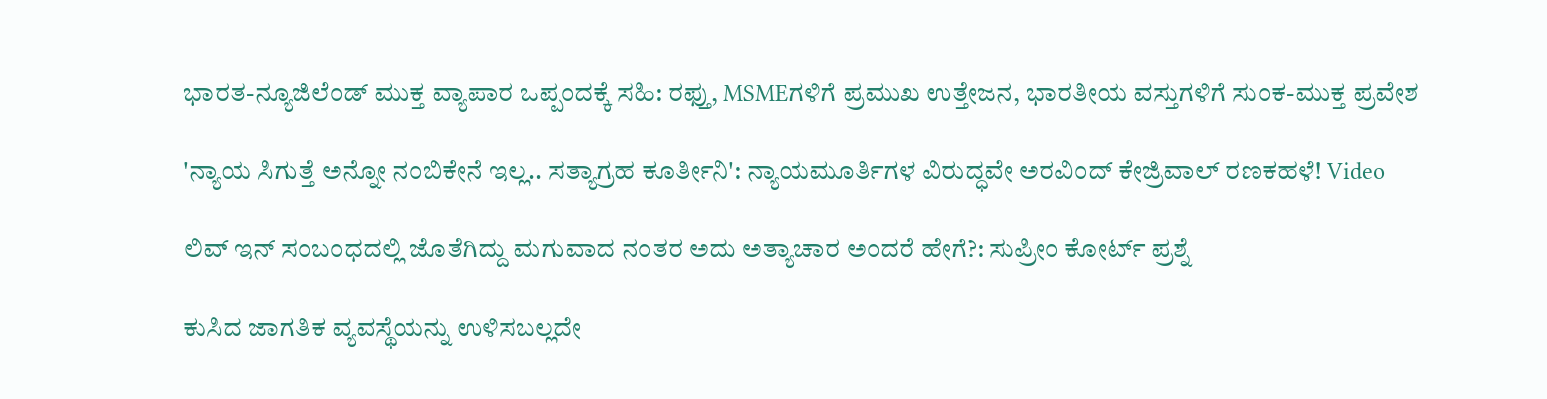ಭಾರತ-ನ್ಯೂಜಿಲೆಂಡ್ ಮುಕ್ತ ವ್ಯಾಪಾರ ಒಪ್ಪಂದಕ್ಕೆ ಸಹಿ: ರಫ್ತು, MSMEಗಳಿಗೆ ಪ್ರಮುಖ ಉತ್ತೇಜನ, ಭಾರತೀಯ ವಸ್ತುಗಳಿಗೆ ಸುಂಕ-ಮುಕ್ತ ಪ್ರವೇಶ

'ನ್ಯಾಯ ಸಿಗುತ್ತೆ ಅನ್ನೋ ನಂಬಿಕೇನೆ ಇಲ್ಲ.. ಸತ್ಯಾಗ್ರಹ ಕೂರ್ತೀನಿ': ನ್ಯಾಯಮೂರ್ತಿಗಳ ವಿರುದ್ಧವೇ ಅರವಿಂದ್ ಕೇಜ್ರಿವಾಲ್ ರಣಕಹಳೆ! Video

ಲಿವ್ ಇನ್‌‌ ಸಂಬಂಧದಲ್ಲಿ ಜೊತೆಗಿದ್ದು ಮಗುವಾದ ನಂತರ ಅದು ಅತ್ಯಾಚಾರ ಅಂದರೆ ಹೇಗೆ?: ಸುಪ್ರೀಂ ಕೋರ್ಟ್ ಪ್ರಶ್ನೆ

ಕುಸಿದ ಜಾಗತಿಕ ವ್ಯವಸ್ಥೆಯನ್ನು ಉಳಿಸಬಲ್ಲದೇ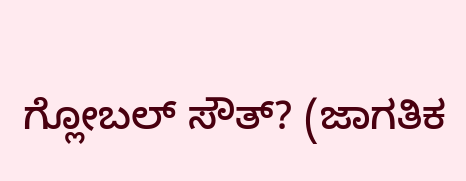ಗ್ಲೋಬಲ್ ಸೌತ್? (ಜಾಗತಿಕ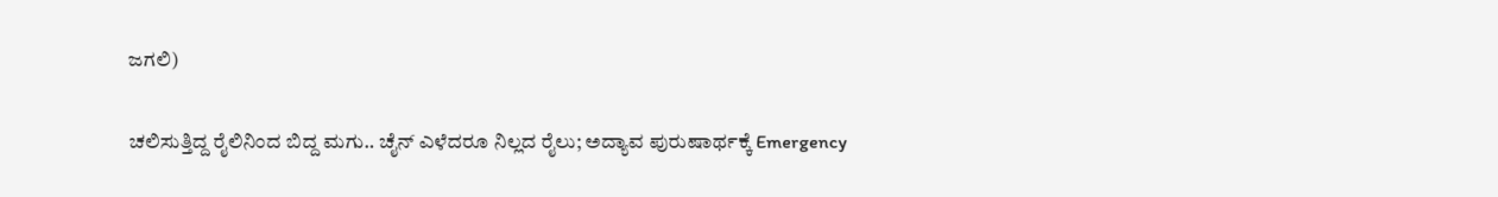ಜಗಲಿ)

ಚಲಿಸುತ್ತಿದ್ದ ರೈಲಿನಿಂದ ಬಿದ್ದ ಮಗು.. ಚೈನ್ ಎಳೆದರೂ ನಿಲ್ಲದ ರೈಲು; ಅದ್ಯಾವ ಪುರುಷಾರ್ಥಕ್ಕೆ Emergency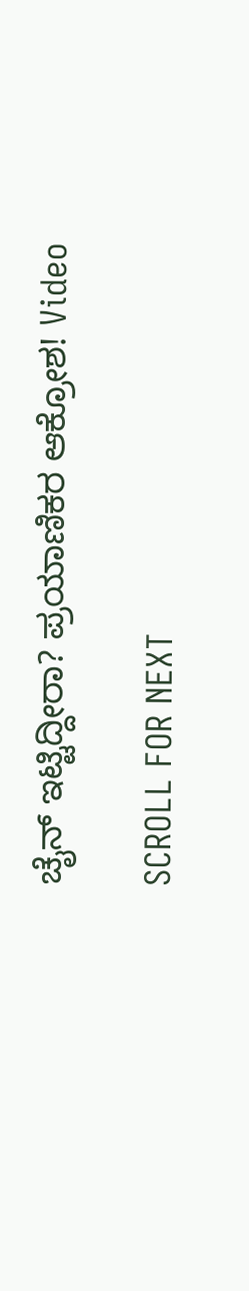ಚೈನ್ ಇಟ್ಟಿದ್ದೀರಾ? ಪ್ರಯಾಣಿಕರ ಆಕ್ರೋಶ! Video

SCROLL FOR NEXT